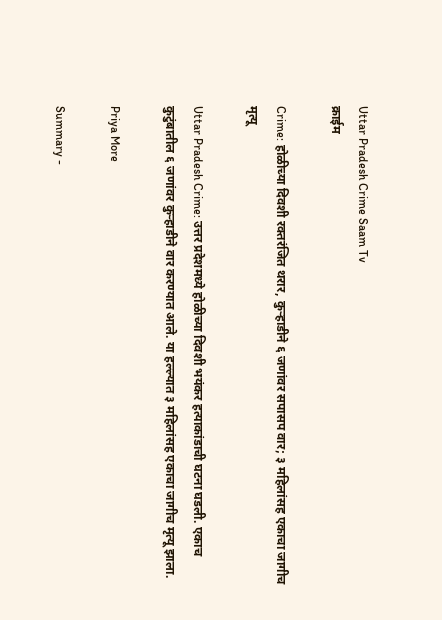Uttar Pradesh Crime Saam Tv
क्राईम

Crime: होळीच्या दिवशी रक्तरंजित थरार, कुऱ्हाडीने ६ जणांवर सपासप वार; ३ महिलांसह एकाचा जागीच मृत्यू

Uttar Pradesh Crime: उत्तर प्रदेशमध्ये होळीच्या दिवशी भयंकर हत्याकांडाची घटना घडली. एकाच कुटुंबातील ६ जणांवर कुऱ्हाडीने वार करण्यात आले. या हल्ल्यात ३ महिलांसह एकाचा जागीच मृत्यू झाला.

Priya More

Summary -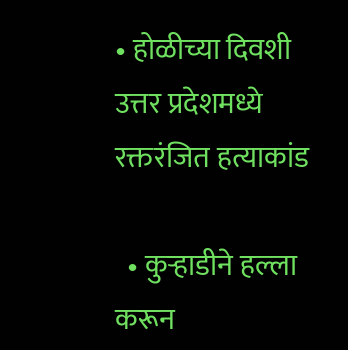• होळीच्या दिवशी उत्तर प्रदेशमध्ये रक्तरंजित हत्याकांड

  • कुऱ्हाडीने हल्ला करून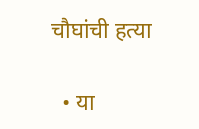चौघांची हत्या

  • या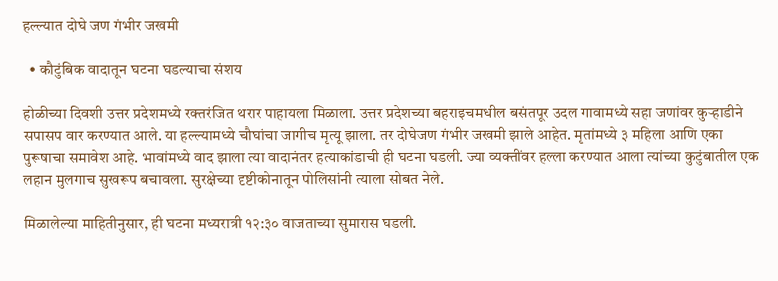हल्ल्यात दोघे जण गंभीर जखमी

  • कौटुंबिक वादातून घटना घडल्याचा संशय

होळीच्या दिवशी उत्तर प्रदेशमध्ये रक्तरंजित थरार पाहायला मिळाला. उत्तर प्रदेशच्या बहराइचमधील बसंतपूर उदल गावामध्ये सहा जणांवर कुऱ्हाडीने सपासप वार करण्यात आले. या हल्ल्यामध्ये चौघांचा जागीच मृत्यू झाला. तर दोघेजण गंभीर जखमी झाले आहेत. मृतांमध्ये ३ महिला आणि एका पुरूषाचा समावेश आहे. भावांमध्ये वाद झाला त्या वादानंतर हत्याकांडाची ही घटना घडली. ज्या व्यक्तींवर हल्ला करण्यात आला त्यांच्या कुटुंबातील एक लहान मुलगाच सुखरूप बचावला. सुरक्षेच्या दृष्टीकोनातून पोलिसांनी त्याला सोबत नेले.

मिळालेल्या माहितीनुसार, ही घटना मध्यरात्री १२:३० वाजताच्या सुमारास घडली.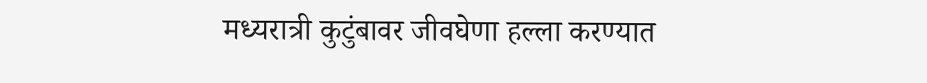मध्यरात्री कुटुंबावर जीवघेणा हल्ला करण्यात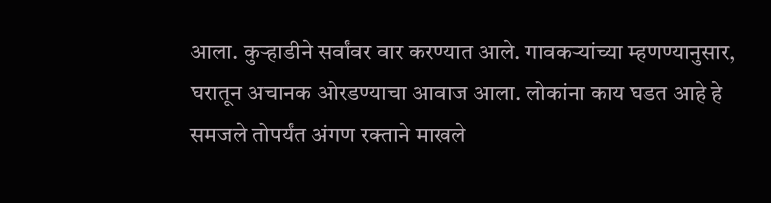आला. कुऱ्हाडीने सर्वांवर वार करण्यात आले. गावकऱ्यांच्या म्हणण्यानुसार, घरातून अचानक ओरडण्याचा आवाज आला. लोकांना काय घडत आहे हे समजले तोपर्यंत अंगण रक्ताने माखले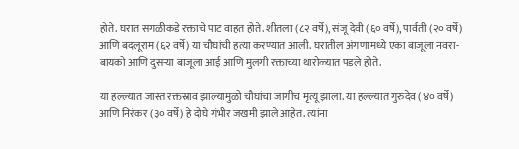होते. घरात सगळीकडे रक्ताचे पाट वाहत होते. शीतला (८२ वर्षे), संजू देवी (६० वर्षे), पार्वती (२० वर्षे) आणि बदलूराम (६२ वर्षे) या चौघांची हत्या करण्यात आली. घरातील अंगणामध्ये एका बाजूला नवरा-बायको आणि दुसऱ्या बाजूला आई आणि मुलगी रक्ताच्या थारोळ्यात पडले होते.

या हल्ल्यात जास्त रक्तस्राव झाल्यामुळो चौघांचा जागीच मृत्यू झाला. या हल्ल्यात गुरुदेव (४० वर्षे) आणि निरंकर (३० वर्षे) हे दोघे गंभीर जखमी झाले आहेत. त्यांना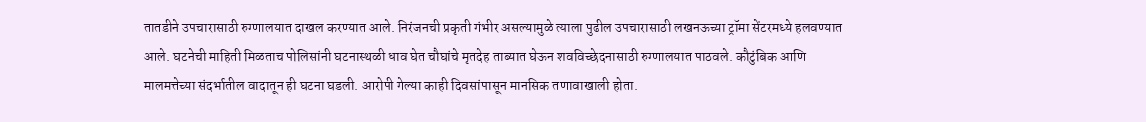तातडीने उपचारासाठी रुग्णालयात दाखल करण्यात आले. निरंजनची प्रकृती गंभीर असल्यामुळे त्याला पुढील उपचारासाठी लखनऊच्या ट्रॉमा सेंटरमध्ये हलवण्यात आले. घटनेची माहिती मिळताच पोलिसांनी घटनास्थळी धाव घेत चौघांचे मृतदेह ताब्यात घेऊन शवविच्छेदनासाठी रुग्णालयात पाठवले. कौटुंबिक आणि मालमत्तेच्या संदर्भातील वादातून ही घटना घडली. आरोपी गेल्या काही दिवसांपासून मानसिक तणावाखाली होता.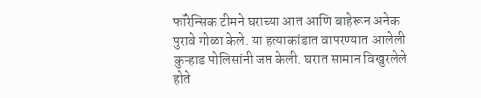फॉरेन्सिक टीमने घराच्या आत आणि बाहेरून अनेक पुरावे गोळा केले. या हत्याकांडात वापरण्यात आलेली कुऱ्हाड पोलिसांनी जप्त केली. घरात सामान विखुरलेले होते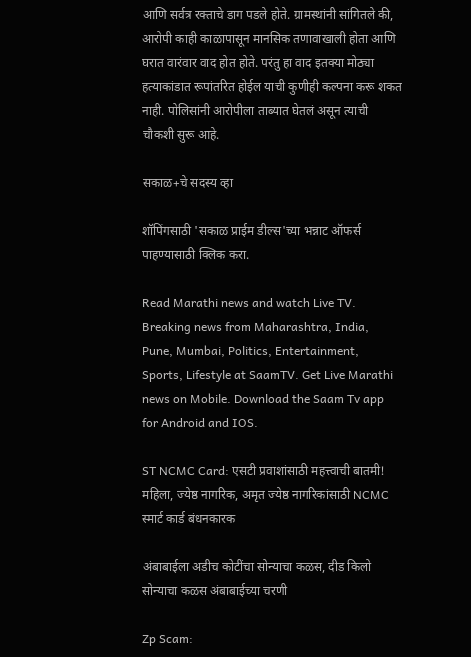आणि सर्वत्र रक्ताचे डाग पडले होते. ग्रामस्थांनी सांगितले की, आरोपी काही काळापासून मानसिक तणावाखाली होता आणि घरात वारंवार वाद होत होते. परंतु हा वाद इतक्या मोठ्या हत्याकांडात रूपांतरित होईल याची कुणीही कल्पना करू शकत नाही. पोलिसांनी आरोपीला ताब्यात घेतलं असून त्याची चौकशी सुरू आहे.

सकाळ+चे सदस्य व्हा

शॉपिंगसाठी 'सकाळ प्राईम डील्स'च्या भन्नाट ऑफर्स पाहण्यासाठी क्लिक करा.

Read Marathi news and watch Live TV. Breaking news from Maharashtra, India, Pune, Mumbai, Politics, Entertainment, Sports, Lifestyle at SaamTV. Get Live Marathi news on Mobile. Download the Saam Tv app for Android and IOS.

ST NCMC Card: एसटी प्रवाशांसाठी महत्त्वाची बातमी! महिला, ज्येष्ठ नागरिक, अमृत ज्येष्ठ नागरिकांसाठी NCMC स्मार्ट कार्ड बंधनकारक

अंबाबाईला अडीच कोटींचा सोन्याचा कळस, दीड किलो सोन्याचा कळस अंबाबाईच्या चरणी

Zp Scam: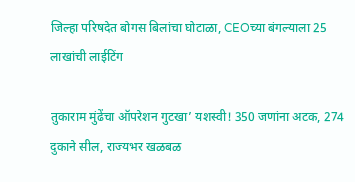जिल्हा परिषदेत बोगस बिलांचा घोटाळा, CEOच्या बंगल्याला 25 लाखांची लाईटिंग

तुकाराम मुंढेंचा ऑपरेशन गुटखा’ यशस्वी! 350 जणांना अटक, 274 दुकाने सील, राज्यभर खळबळ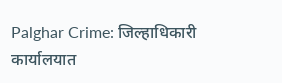Palghar Crime: जिल्हाधिकारी कार्यालयात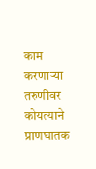काम करणाऱ्या तरुणीवर कोयत्याने प्राणघातक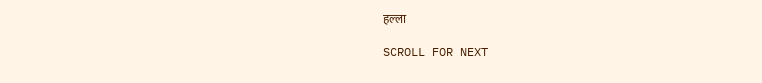हल्ला

SCROLL FOR NEXT